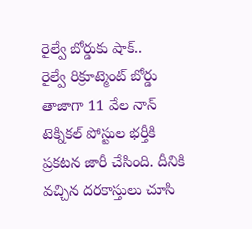రైల్వే బోర్డుకు షాక్..
రైల్వే రిక్రూట్మెంట్ బోర్డు తాజాగా 11 వేల నాన్ టెక్నికల్ పోస్టుల భర్తీకి ప్రకటన జారీ చేసింది. దీనికి వచ్చిన దరకాస్తులు చూసి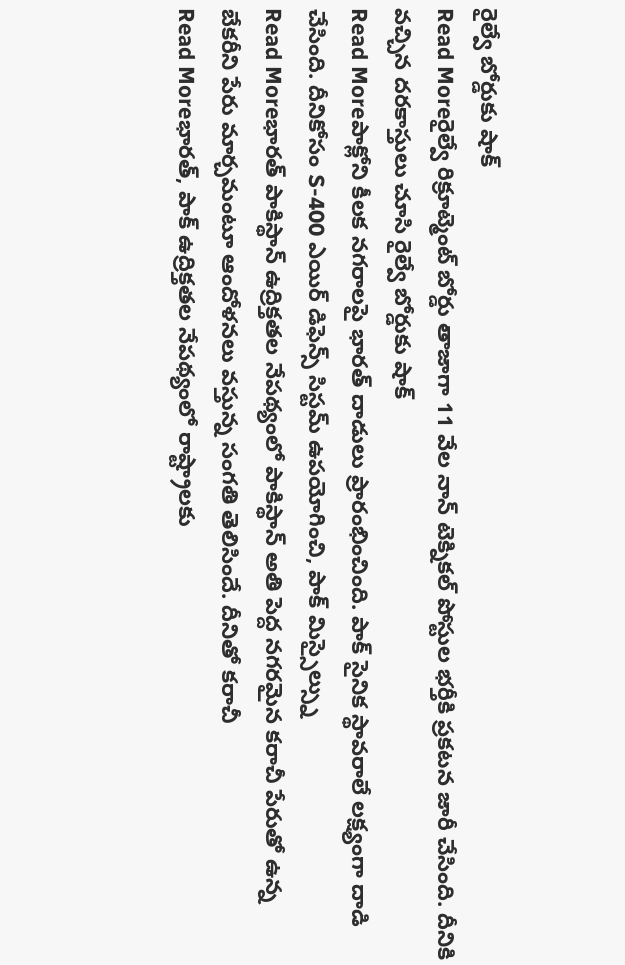రైల్వే బోర్డుకు షాక్
Read Moreరైల్వే రిక్రూట్మెంట్ బోర్డు తాజాగా 11 వేల నాన్ టెక్నికల్ పోస్టుల భర్తీకి ప్రకటన జారీ చేసింది. దీనికి వచ్చిన దరకాస్తులు చూసి రైల్వే బోర్డుకు షాక్
Read Moreపాక్లోని కీలక నగరాలపై భారత్ దాడులు ప్రారంభించింది. పాక్ సైనిక స్థావరాలే లక్ష్యంగా దాడి చేసింది. దీనికోసం S-400 ఎయిర్ డిఫెన్స్ సిస్టమ్ ఉపయోగించి, పాక్ మిస్సైల్స్ను
Read Moreభారత్ పాకిస్థాన్ ఉద్రిక్తతల నేపథ్యంలో పాకిస్థాన్ అతి పెద్ద నగరమైన కరాచీ పేరుతో ఉన్న బేకరీని పేరు మార్చమంటూ ఆందోళనలు వస్తున్న సంగతి తెలిసిందే. దీనితో కరాచీ
Read Moreభారత్, పాక్ ఉద్రిక్తతల నేపథ్యంలో రాష్ట్రాలకు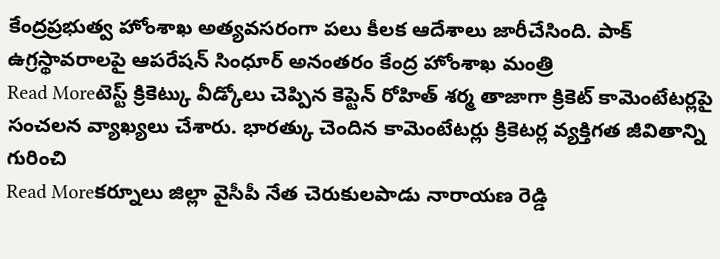కేంద్రప్రభుత్వ హోంశాఖ అత్యవసరంగా పలు కీలక ఆదేశాలు జారీచేసింది. పాక్ ఉగ్రస్థావరాలపై ఆపరేషన్ సింధూర్ అనంతరం కేంద్ర హోంశాఖ మంత్రి
Read Moreటెస్ట్ క్రికెట్కు వీడ్కోలు చెప్పిన కెప్టెన్ రోహిత్ శర్మ తాజాగా క్రికెట్ కామెంటేటర్లపై సంచలన వ్యాఖ్యలు చేశారు. భారత్కు చెందిన కామెంటేటర్లు క్రికెటర్ల వ్యక్తిగత జీవితాన్ని గురించి
Read Moreకర్నూలు జిల్లా వైసీపీ నేత చెరుకులపాడు నారాయణ రెడ్డి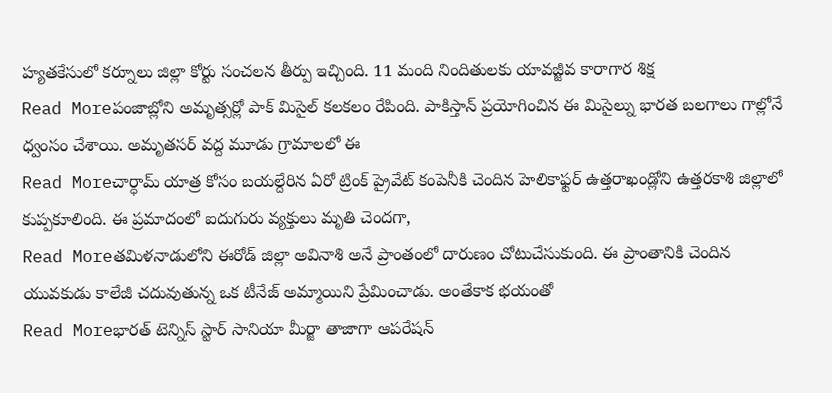హ్యతకేసులో కర్నూలు జిల్లా కోర్టు సంచలన తీర్పు ఇచ్చింది. 11 మంది నిందితులకు యావజ్జీవ కారాగార శిక్ష
Read Moreపంజాబ్లోని అమృత్సర్లో పాక్ మిసైల్ కలకలం రేపింది. పాకిస్తాన్ ప్రయోగించిన ఈ మిసైల్ను భారత బలగాలు గాల్లోనే ధ్వంసం చేశాయి. అమృతసర్ వద్ద మూడు గ్రామాలలో ఈ
Read Moreచార్ధామ్ యాత్ర కోసం బయల్దేరిన ఏరో ట్రింక్ ప్రైవేట్ కంపెనీకి చెందిన హెలికాఫ్టర్ ఉత్తరాఖండ్లోని ఉత్తరకాశి జిల్లాలో కుప్పకూలింది. ఈ ప్రమాదంలో ఐదుగురు వ్యక్తులు మృతి చెందగా,
Read Moreతమిళనాడులోని ఈరోడ్ జిల్లా అవినాశి అనే ప్రాంతంలో దారుణం చోటుచేసుకుంది. ఈ ప్రాంతానికి చెందిన యువకుడు కాలేజీ చదువుతున్న ఒక టీనేజ్ అమ్మాయిని ప్రేమించాడు. అంతేకాక భయంతో
Read Moreభారత్ టెన్నిస్ స్టార్ సానియా మీర్జా తాజాగా ఆపరేషన్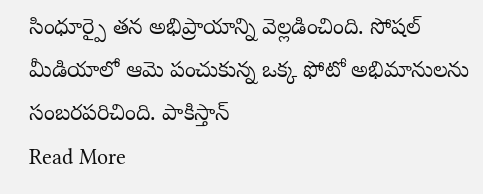సింధూర్పై తన అభిప్రాయాన్ని వెల్లడించింది. సోషల్ మీడియాలో ఆమె పంచుకున్న ఒక్క ఫోటో అభిమానులను సంబరపరిచింది. పాకిస్తాన్
Read More